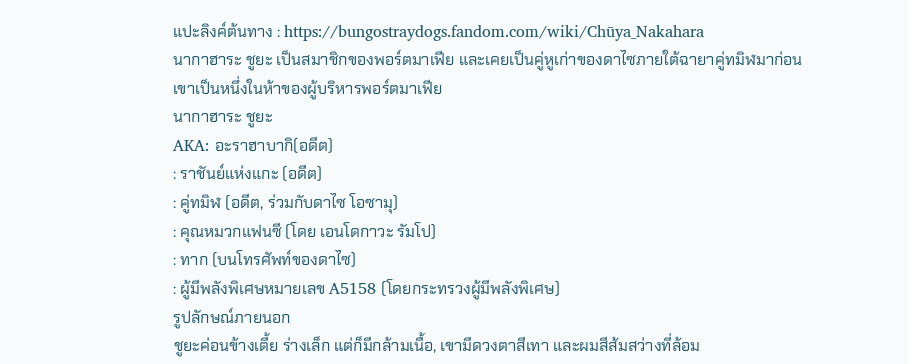แปะลิงค์ต้นทาง : https://bungostraydogs.fandom.com/wiki/Chūya_Nakahara
นากาฮาระ ชูยะ เป็นสมาชิกของพอร์ตมาเฟีย และเคยเป็นคู่หูเก่าของดาไซภายใต้ฉายาคู่ทมิฬมาก่อน
เขาเป็นหนึ่งในห้าของผู้บริหารพอร์ตมาเฟีย
นากาฮาระ ชูยะ
AKA: อะราฮาบากิ(อดีต)
: ราชันย์แห่งแกะ (อดีต)
: คู่ทมิฬ (อดีต, ร่วมกับดาไซ โอซามุ)
: คุณหมวกแฟนซี (โดย เอนโดกาวะ รัมโป)
: ทาก (บนโทรศัพท์ของดาไซ)
: ผู้มีพลังพิเศษหมายเลข A5158 (โดยกระทรวงผู้มีพลังพิเศษ)
รูปลักษณ์ภายนอก
ชูยะค่อนข้างเตี้ย ร่างเล็ก แต่ก็มีกล้ามเนื้อ, เขามีดวงตาสีเทา และผมสีส้มสว่างที่ล้อม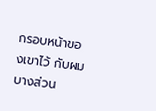กรอบหน้าของเขาไว้ กับผมบางส่วน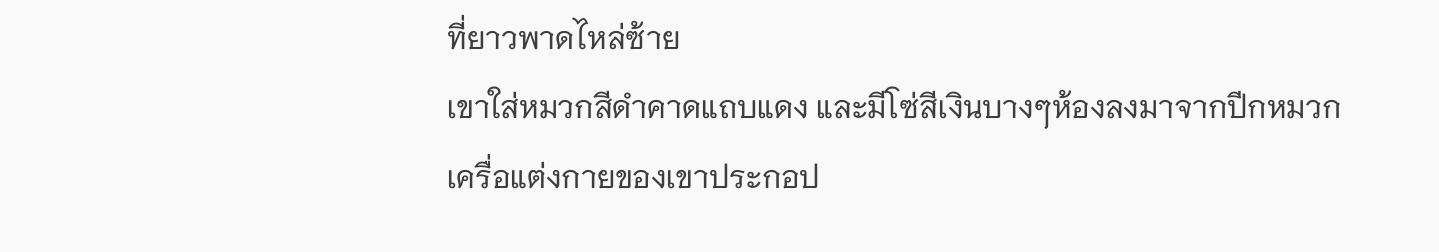ที่ยาวพาดไหล่ซ้าย
เขาใส่หมวกสีดำคาดแถบแดง และมีโซ่สีเงินบางๆห้องลงมาจากปีกหมวก
เครื่อแต่งกายของเขาประกอป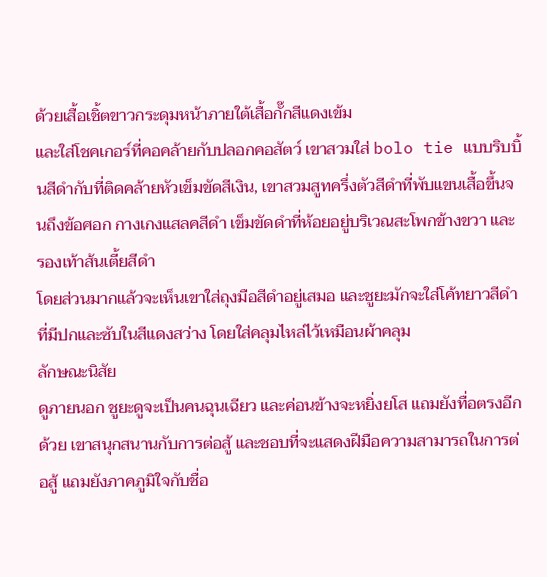ด้วยเสื้อเชิ้ตขาวกระดุมหน้าภายใต้เสื้อกั๊กสีแดงเข้ม
และใส่โชคเกอร์ที่คอคล้ายกับปลอกคอสัตว์ เขาสวมใส่ bolo tie แบบริบบิ้นสีดำกับที่ติดคล้ายหัวเข็มขัดสีเงิน, เขาสวมสูทครึ่งตัวสีดำที่พับแขนเสื้อขึ้นจนถึงข้อศอก กางเกงแสลคสีดำ เข็มขัดดำที่ห้อยอยู่บริเวณสะโพกข้างขวา และรองเท้าส้นเตี้ยสีดำ
โดยส่วนมากแล้วจะเห็นเขาใส่ถุงมือสีดำอยู่เสมอ และชูยะมักจะใส่โค้ทยาวสีดำที่มีปกและซับในสีแดงสว่าง โดยใส่คลุมไหล่ไว้เหมือนผ้าคลุม
ลักษณะนิสัย
ดูภายนอก ชูยะดูจะเป็นคนฉุนเฉียว และค่อนข้างจะหยิ่งยโส แถมยังทื่อตรงอีกด้วย เขาสนุกสนานกับการต่อสู้ และชอบที่จะแสดงฝีมือความสามารถในการต่อสู้ แถมยังภาคภูมิใจกับชื่อ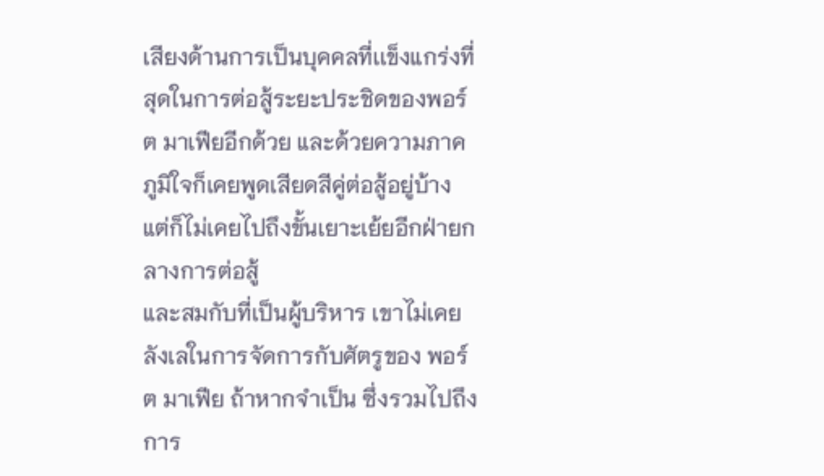เสียงด้านการเป็นบุคคลที่เเข็งแกร่งที่สุดในการต่อสู้ระยะประชิดของพอร์ต มาเฟียอีกด้วย และด้วยความภาคภูมิใจก็เคยพูดเสียดสีคู่ต่อสู้อยู่บ้าง แต่ก็ไม่เคยไปถึงขั้นเยาะเย้ยอีกฝ่ายกลางการต่อสู้
และสมกับที่เป็นผู้บริหาร เขาไม่เคยลังเลในการจัดการกับศัตรูของ พอร์ต มาเฟีย ถ้าหากจำเป็น ซึ่งรวมไปถึงการ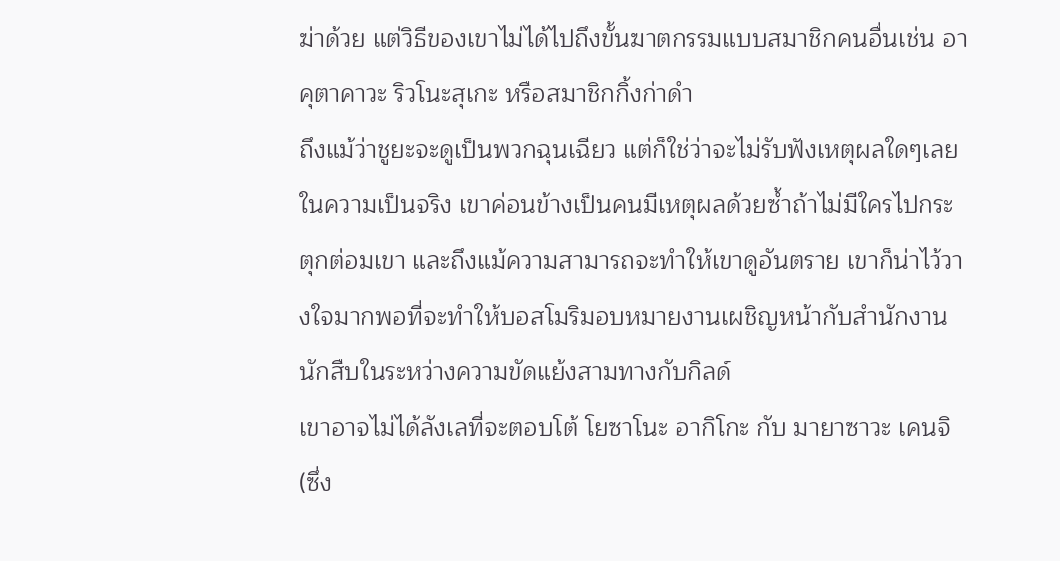ฆ่าด้วย แต่วิธีของเขาไม่ได้ไปถึงขั้นฆาตกรรมแบบสมาชิกคนอื่นเช่น อาคุตาคาวะ ริวโนะสุเกะ หรือสมาชิกกิ้งก่าดำ
ถึงแม้ว่าชูยะจะดูเป็นพวกฉุนเฉียว แต่ก็ใช่ว่าจะไม่รับฟังเหตุผลใดๆเลย ในความเป็นจริง เขาค่อนข้างเป็นคนมีเหตุผลด้วยซ้ำถ้าไม่มีใครไปกระตุกต่อมเขา และถึงแม้ความสามารถจะทำให้เขาดูอันตราย เขาก็น่าไว้วางใจมากพอที่จะทำให้บอสโมริมอบหมายงานเผชิญหน้ากับสำนักงานนักสืบในระหว่างความขัดแย้งสามทางกับกิลด์
เขาอาจไม่ได้ลังเลที่จะตอบโต้ โยซาโนะ อากิโกะ กับ มายาซาวะ เคนจิ (ซึ่ง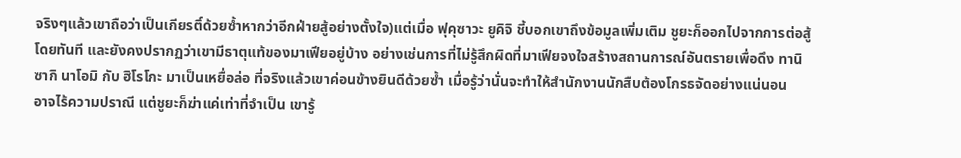จริงๆแล้วเขาถือว่าเป็นเกียรติ์ด้วยซ้ำหากว่าอีกฝ่ายสู้อย่างตั้งใจ)แต่เมื่อ ฟุคุซาวะ ยูคิจิ ชี้บอกเขาถึงข้อมูลเพิ่มเติม ชูยะก็ออกไปจากการต่อสู้โดยทันที และยังคงปรากฏว่าเขามีธาตุแท้ของมาเฟียอยู่บ้าง อย่างเช่นการที่ไม่รู้สึกผิดที่มาเฟียจงใจสร้างสถานการณ์อันตรายเพื่อดึง ทานิซากิ นาโอมิ กับ ฮิโรโกะ มาเป็นเหยื่อล่อ ที่จริงแล้วเขาค่อนข้างยินดีด้วยซ้ำ เมื่อรู้ว่านั่นจะทำให้สำนักงานนักสืบต้องโกรธจัดอย่างแน่นอน
อาจไร้ความปราณี แต่ชูยะก็ฆ่าแค่เท่าที่จำเป็น เขารู้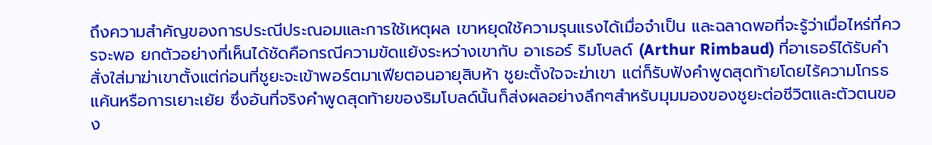ถึงความสำคัญของการประณีประณอมและการใช้เหตุผล เขาหยุดใช้ความรุนแรงได้เมื่อจำเป็น และฉลาดพอที่จะรู้ว่าเมื่อไหร่ที่ควรจะพอ ยกตัวอย่างที่เห็นได้ชัดคือกรณีความขัดแย้งระหว่างเขากับ อาเธอร์ ริมโบลด์ (Arthur Rimbaud) ที่อาเธอร์ได้รับคำสั่งใส่มาฆ่าเขาตั้งแต่ก่อนที่ชูยะจะเข้าพอร์ตมาเฟียตอนอายุสิบห้า ชูยะตั้งใจจะฆ่าเขา แต่ก็รับฟังคำพูดสุดท้ายโดยไร้ความโกรธแค้นหรือการเยาะเย้ย ซึ่งอันที่จริงคำพูดสุดท้ายของริมโบลด์นั้นก็ส่งผลอย่างลึกๆสำหรับมุมมองของชูยะต่อชีวิตและตัวตนของ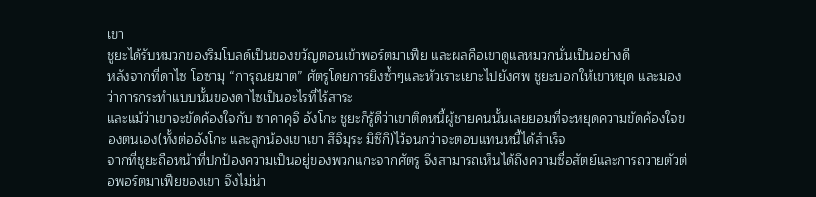เขา
ชูยะได้รับหมวกของริมโบลด์เป็นของขวัญตอนเข้าพอร์ตมาเฟีย และผลคือเขาดูแลหมวกนั่นเป็นอย่างดี
หลังจากที่ดาไซ โอซามุ “การุณยฆาต” ศัตรูโดยการยิงซ้ำๆและหัวเราะเยาะไปยังศพ ชูยะบอกให้เขาหยุด และมองว่าการกระทำแบบนั้นของดาไซเป็นอะไรที่ไร้สาระ
และแม้ว่าเขาจะขัดค้องใจกับ ซาคาคุจิ อังโกะ ชูยะก็รู้ดีว่าเขาติดหนี้ผู้ชายคนนั้นเลยยอมที่จะหยุดความขัดค้องใจของตนเอง(ทั้งต่ออังโกะ และลูกน้องเขาเขา สึจิมุระ มิซึกิ)ไว้จนกว่าจะตอบแทนหนี้ได้สำเร็จ
จากที่ชูยะถือหน้าที่ปกป้องความเป็นอยู่ของพวกแกะจากศัตรู จึงสามารถเห็นได้ถึงความซื่อสัตย์และการถวายตัวต่อพอร์ตมาเฟียของเขา จึงไม่น่า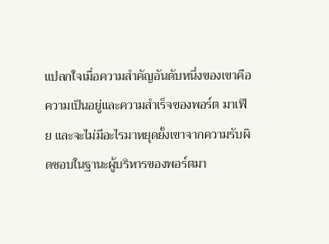แปลกใจเมื่อความสำคัญอันดับหนึ่งของเขาคือความเป็นอยู่และความสำเร็จของพอร์ต มาเฟีย และจะไม่มีอะไรมาหยุดยั้งเขาจากความรับผิดชอบในฐานะผู้บริหารของพอร์ตมา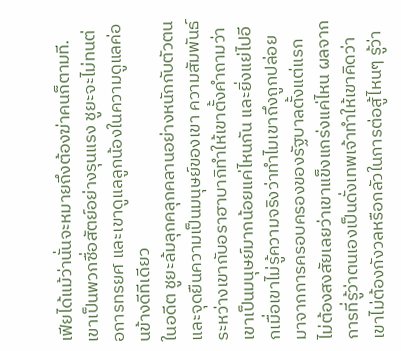เฟียได้แม้ว่านั่นจะหมายถึงต้องฆ่าคนก็ตามที.
เขาเป็นพวกซื่อสัตย์อย่างรุนแรง ชูยะจะไม่ทนต่อการทรยศ และเขาดูแลลูกน้องในความดูแลค่อนข้างดีทีเดียว
ในอดีต ชูยะล้มลุกคลุกคลานอย่างหนักกับตัวตนและจุดยืนความเป็นมนุษย์ของเขา ความสัมพันธ์ระหว่างเขากับอราฮาบากิทำให้เขาตั้งคำถามว่าเขาเป็นมนุษย์มากน้อยแค่ไหนกัน และยิ่งแย่ไปอีกเมื่อเขาไม่รู้ความจริงว่าทำไมเขาถึงถูกปล่อยมาจากการครอบครองของรัฐบาลตั้งแต่แรก
ไม่ต้องสงสัยเลยว่าเขาแข็งแกร่งแค่ไหน ผลจากการที่รู้ว่าตนเองเป็นดั่งเทพเจ้าทำให้เขาคิดว่าเขาไม่ต้องกังวลหรือกลัวในการต่อสู้ไหนๆ รู้ว่า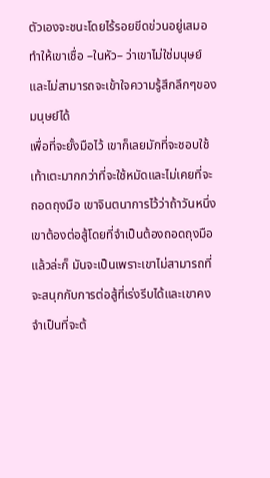ตัวเองจะชนะโดยไร้รอยขีดข่วนอยู่เสมอ ทำให้เขาเชื่อ –ในหัว– ว่าเขาไม่ใช่มนุษย์ และไม่สามารถจะเข้าใจความรู้สึกลึกๆของมนุษย์ได้
เพื่อที่จะยั้งมือไว้ เขาก็เลยมักที่จะชอบใช้เท้าเตะมากกว่าที่จะใช้หมัดและไม่เคยที่จะถอดถุงมือ เขาจินตนาการไว้ว่าถ้าวันหนึ่งเขาต้องต่อสู้โดยที่จำเป็นต้องถอดถุงมือแล้วล่ะก็ มันจะเป็นเพราะเขาไม่สามารถที่จะสนุกกับการต่อสู้ที่เร่งรีบได้และเขาคงจำเป็นที่จะต้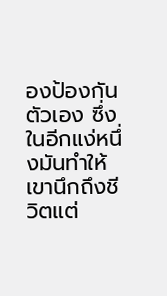องป้องกันตัวเอง ซึ่งในอีกแง่หนึ่งมันทำให้เขานึกถึงชีวิตแต่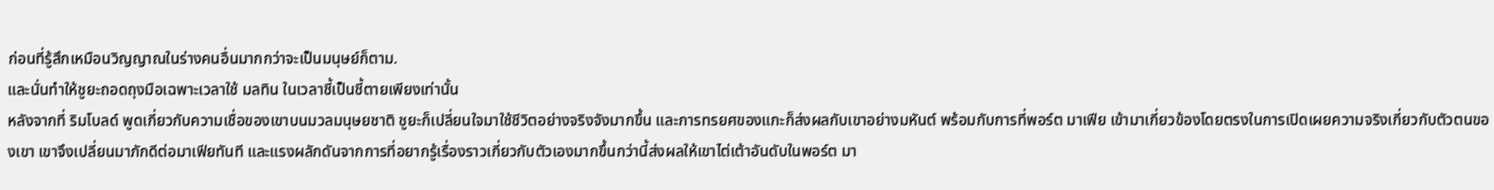ก่อนที่รู้สึกเหมือนวิญญาณในร่างคนอื่นมากกว่าจะเป็นมนุษย์ก็ตาม.
และนั่นทำให้ชูยะถอดถุงมือเฉพาะเวลาใช้ มลทิน ในเวลาชี้เป็นชี้ตายเพียงเท่านั้น
หลังจากที่ ริมโบลด์ พูดเกี่ยวกับความเชื่อของเขาบนมวลมนุษยชาติ ชูยะก็เปลี่ยนใจมาใช้ชีวิตอย่างจริงจังมากขึ้น และการทรยศของแกะก็ส่งผลกับเขาอย่างมหันต์ พร้อมกับการที่พอร์ต มาเฟีย เข้ามาเกี่ยวข้องโดยตรงในการเปิดเผยความจริงเกี่ยวกับตัวตนของเขา เขาจึงเปลี่ยนมาภักดีต่อมาเฟียทันที และแรงผลักดันจากการที่อยากรู้เรื่องราวเกี่ยวกับตัวเองมากขึ้นกว่านี้ส่งผลให้เขาไต่เต้าอันดับในพอร์ต มา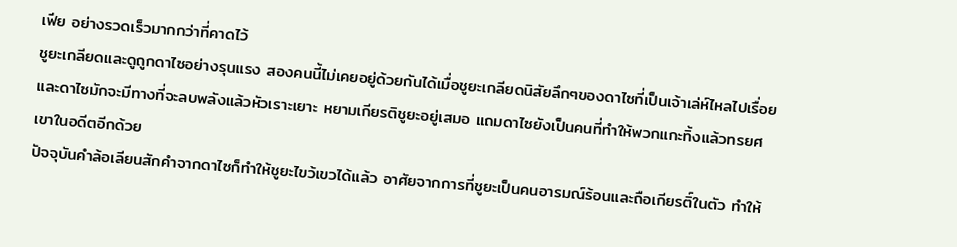เฟีย อย่างรวดเร็วมากกว่าที่คาดไว้
ชูยะเกลียดและดูถูกดาไซอย่างรุนแรง สองคนนี้ไม่เคยอยู่ด้วยกันได้เมื่อชูยะเกลียดนิสัยลึกๆของดาไซที่เป็นเจ้าเล่ห์ไหลไปเรื่อย และดาไซมักจะมีทางที่จะลบพลังแล้วหัวเราะเยาะ หยามเกียรติชูยะอยู่เสมอ แถมดาไซยังเป็นคนที่ทำให้พวกแกะทิ้งแล้วทรยศเขาในอดีตอีกด้วย
ปัจจุบันคำล้อเลียนสักคำจากดาไซก็ทำให้ชูยะไขว้เขวได้แล้ว อาศัยจากการที่ชูยะเป็นคนอารมณ์ร้อนและถือเกียรติ์ในตัว ทำให้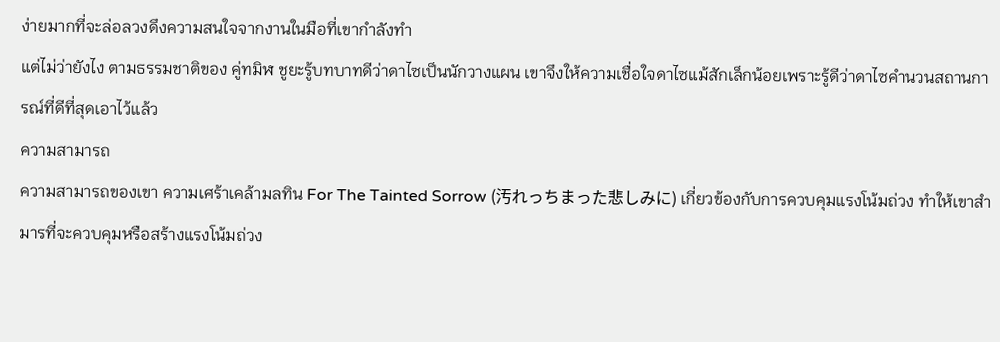ง่ายมากที่จะล่อลวงดึงความสนใจจากงานในมือที่เขากำลังทำ
แต่ไม่ว่ายังไง ตามธรรมชาติของ คู่ทมิฬ ชูยะรู้บทบาทดีว่าดาไซเป็นนักวางแผน เขาจึงให้ความเชื่อใจดาไซแม้สักเล็กน้อยเพราะรู้ดีว่าดาไซคำนวนสถานการณ์ที่ดีที่สุดเอาไว้แล้ว
ความสามารถ
ความสามารถของเขา ความเศร้าเคล้ามลทิน For The Tainted Sorrow (汚れっちまった悲しみに) เกี่ยวข้องกับการควบคุมแรงโน้มถ่วง ทำให้เขาสำมารที่จะควบคุมหรือสร้างแรงโน้มถ่วง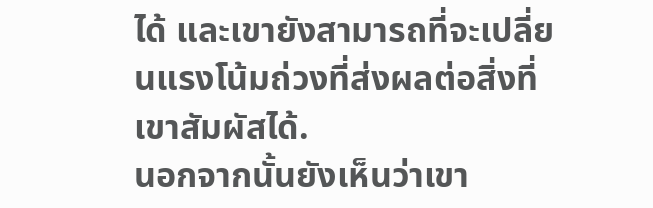ได้ และเขายังสามารถที่จะเปลี่ยนแรงโน้มถ่วงที่ส่งผลต่อสิ่งที่เขาสัมผัสได้.
นอกจากนั้นยังเห็นว่าเขา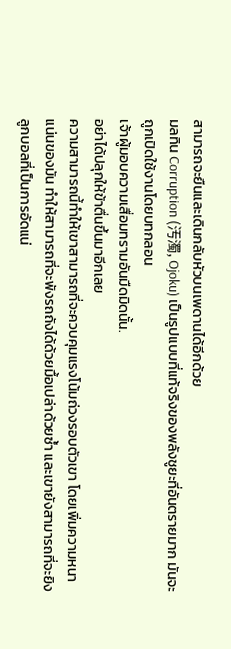สามารถจะยืนและเดินกลับหัวบนเพดานได้อีกด้วย
มลทิน Corruption (汚濁, Ojoku) เป็นรูปแบบที่แท้จริงของพลังชูยะที่อันตรายมาก มันจะถูกเปิดใช้งานโดยบทกลอน
เจ้าผู้มอบความเสื่อมทรามอันมืดมิดนั้น.
อย่าได้ปลุกให้ข้าตื่นขึ้นมาอีกเลย
ความสามารถนี้ทำให้เขาสามารถที่จะควบคุมแรงโน้มถ่วงรอบตัวเขา โดยเพิ่มความหนาแน่นของมัน ทำให้สามารถที่จะพังรถถังได้ด้วยมื้อเปล่าด้วยซ้ำ และเขายังสามารถที่จะยิงลูกบอลที่เป็นการอัดแน่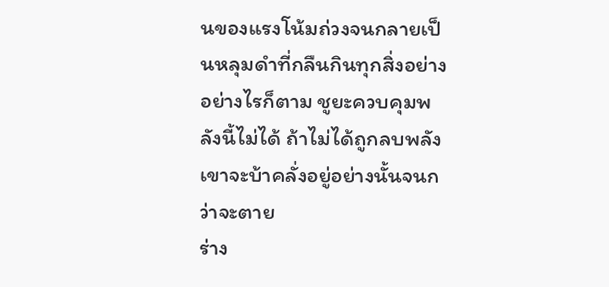นของแรงโน้มถ่วงจนกลายเป็นหลุมดำที่กลืนกินทุกสิ่งอย่าง
อย่างไรก็ตาม ชูยะควบคุมพลังนี้ไม่ได้ ถ้าไม่ได้ถูกลบพลังเขาจะบ้าคลั่งอยู่อย่างนั้นจนกว่าจะตาย
ร่าง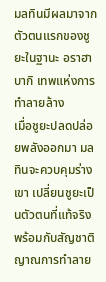มลทินมีผลมาจากตัวตนแรกของชูยะในฐานะ อราฮาบากิ เทพแห่งการทำลายล้าง
เมื่อชูยะปลดปล่อยพลังออกมา มลทินจะควบคุมร่างเขา เปลี่ยนชูยะเป็นตัวตนที่แท้จริงพร้อมกับสัญชาติญาณการทำลาย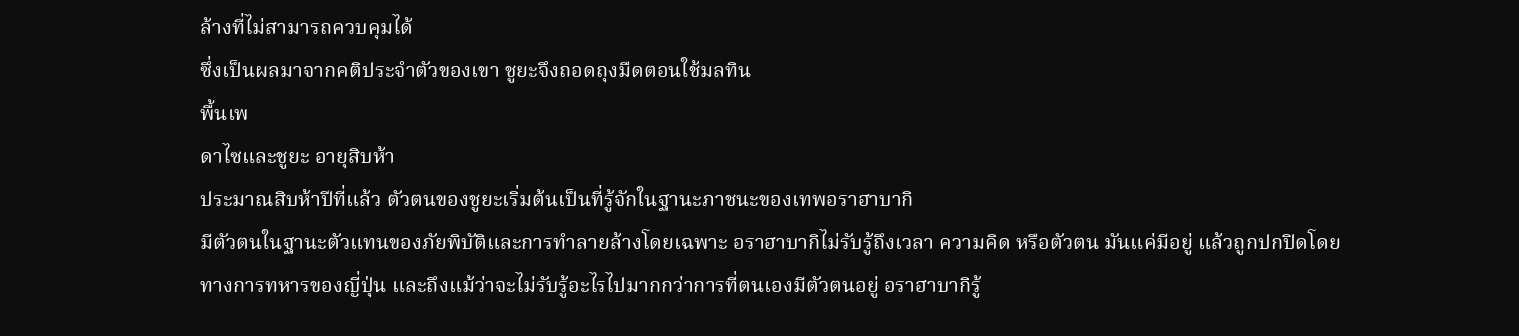ล้างที่ไม่สามารถควบคุมได้
ซึ่งเป็นผลมาจากคติประจำตัวของเขา ชูยะจึงถอดถุงมืดตอนใช้มลทิน
พื้นเพ
ดาไซและชูยะ อายุสิบห้า
ประมาณสิบห้าปีที่แล้ว ตัวตนของชูยะเริ่มต้นเป็นที่รู้จักในฐานะภาชนะของเทพอราฮาบากิ
มีตัวตนในฐานะตัวแทนของภัยพิบัติและการทำลายล้างโดยเฉพาะ อราฮาบากิไม่รับรู้ถึงเวลา ความคิด หรือตัวตน มันแค่มีอยู่ แล้วถูกปกปิดโดยทางการทหารของญี่ปุ่น และถึงแม้ว่าจะไม่รับรู้อะไรไปมากกว่าการที่ตนเองมีตัวตนอยู่ อราฮาบากิรู้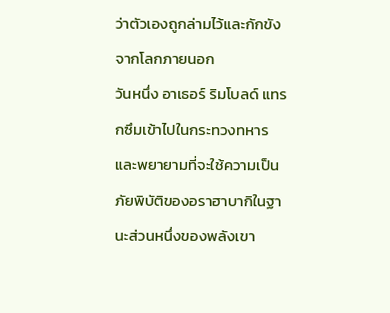ว่าตัวเองถูกล่ามไว้และกักขังจากโลกภายนอก
วันหนึ่ง อาเธอร์ ริมโบลด์ แทรกซึมเข้าไปในกระทวงทหารและพยายามที่จะใช้ความเป็นภัยพิบัติของอราฮาบากิในฐานะส่วนหนึ่งของพลังเขา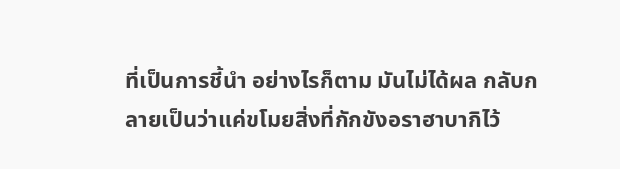ที่เป็นการชี้นำ อย่างไรก็ตาม มันไม่ได้ผล กลับกลายเป็นว่าแค่ขโมยสิ่งที่กักขังอราฮาบากิไว้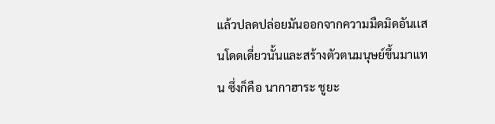แล้วปลดปล่อยมันออกจากความมืดมิดอันเเสนโดดเดี่ยวนั้นและสร้างตัวตนมนุษย์ขึ้นมาแทน ซึ่งก็คือ นากาฮาระ ชูยะ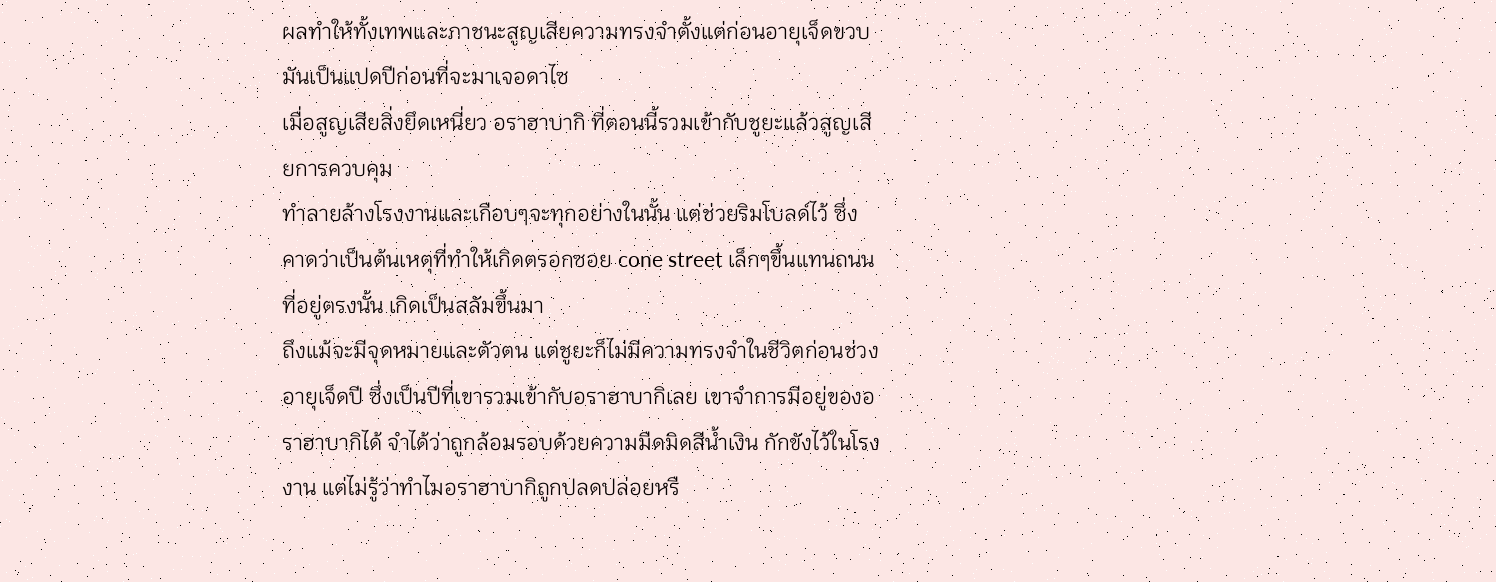ผลทำให้ทั้งเทพและภาชนะสูญเสียความทรงจำตั้งแต่ก่อนอายุเจ็ดขวบ
มันเป็นแปดปีก่อนที่จะมาเจอดาไซ
เมื่อสูญเสียสิ่งยึดเหนี่ยว อราฮาบากิ ที่ตอนนี้รวมเข้ากับชูยะแล้วสูญเสียการควบคุม
ทำลายล้างโรงงานและเกือบๆจะทุกอย่างในนั้น แต่ช่วยริมโบลด์ไว้ ซึ่งคาดว่าเป็นต้นเหตุที่ทำให้เกิดตรอกซอย cone street เล็กๆขึ้นแทนถนนที่อยู่ตรงนั้น เกิดเป็นสลัมขึ้นมา
ถึงแม้จะมีจุดหมายและตัวตน แต่ชูยะก็ไม่มีความทรงจำในชีวิตก่อนช่วงอายุเจ็ดปี ซึ่งเป็นปีที่เขารวมเข้ากับอราฮาบากิเลย เขาจำการมีอยู่ของอราฮาบากิได้ จำได้ว่าถูกล้อมรอบด้วยความมืดมิดสีน้ำเงิน กักขังไว้ในโรงงาน แต่ไม่รู้ว่าทำไมอราฮาบากิถูกปลดปล่อยหรื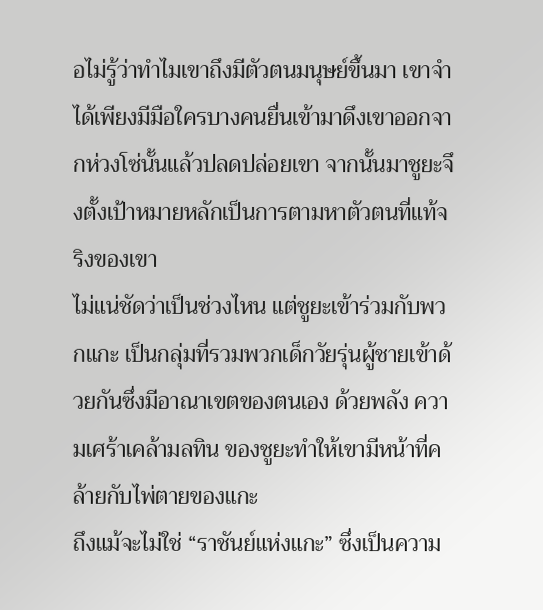อไม่รู้ว่าทำไมเขาถึงมีตัวตนมนุษย์ขึ้นมา เขาจำได้เพียงมีมือใครบางคนยื่นเข้ามาดึงเขาออกจากห่วงโซ่นั้นแล้วปลดปล่อยเขา จากนั้นมาชูยะจึงตั้งเป้าหมายหลักเป็นการตามหาตัวตนที่แท้จริงของเขา
ไม่แน่ชัดว่าเป็นช่วงไหน แต่ชูยะเข้าร่วมกับพวกแกะ เป็นกลุ่มที่รวมพวกเด็กวัยรุ่นผู้ชายเข้าด้วยกันซึ่งมีอาณาเขตของตนเอง ด้วยพลัง ความเศร้าเคล้ามลทิน ของชูยะทำให้เขามีหน้าที่คล้ายกับไพ่ตายของแกะ
ถึงแม้จะไม่ใช่ “ราชันย์แห่งแกะ” ซึ่งเป็นความ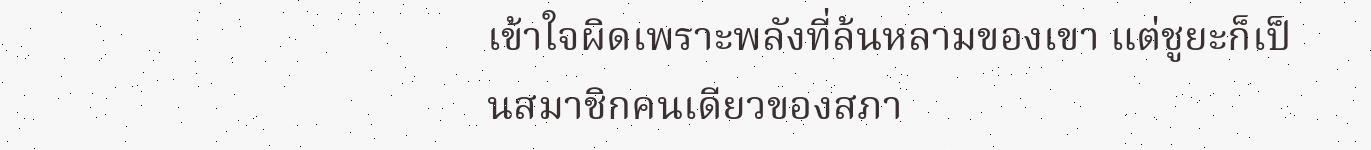เข้าใจผิดเพราะพลังที่ล้นหลามของเขา แต่ชูยะก็เป็นสมาชิกคนเดียวของสภา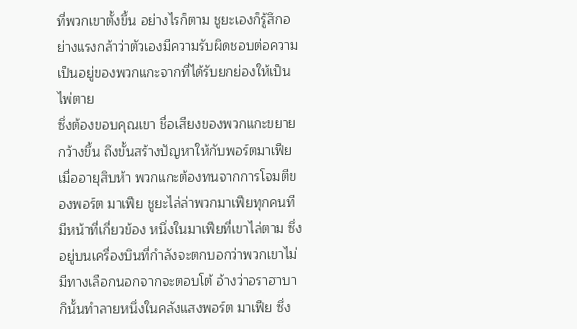ที่พวกเขาตั้งขึ้น อย่างไรก็ตาม ชูยะเองก็รู้สึกอย่างแรงกล้าว่าตัวเองมีความรับผิดชอบต่อความเป็นอยู่ของพวกแกะจากที่ได้รับยกย่องให้เป็นไพ่ตาย
ซึ่งต้องขอบคุณเขา ชื่อเสียงของพวกแกะขยายกว้างขึ้น ถึงขั้นสร้างปัญหาให้กับพอร์ตมาเฟีย
เมื่ออายุสิบห้า พวกแกะต้องทนจากการโจมตีของพอร์ต มาเฟีย ชูยะไล่ล่าพวกมาเฟียทุกคนทีมีหน้าที่เกี่ยวข้อง หนึ่งในมาเฟียที่เขาไล่ตาม ซึ่งอยู่บนเครื่องบินที่กำลังจะตกบอกว่าพวกเขาไม่มีทางเลือกนอกจากจะตอบโต้ อ้างว่าอราฮาบากินั้นทำลายหนึ่งในคลังแสงพอร์ต มาเฟีย ซึ่ง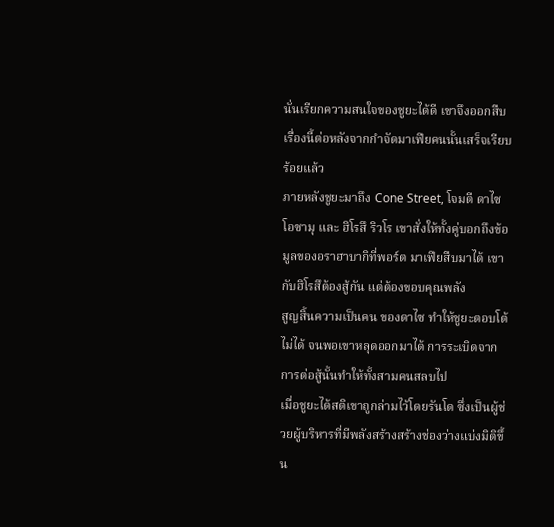นั่นเรียกความสนใจของชูยะได้ดี เขาจึงออกสืบเรื่องนี้ต่อหลังจากกำจัดมาเฟียคนนั้นเสร็จเรียบร้อยแล้ว
ภายหลังชูยะมาถึง Cone Street, โจมตี ดาไซ โอซามุ และ ฮิโรสึ ริวโร เขาสั่งให้ทั้งคู่บอกถึงข้อมูลของอราฮาบากิที่พอร์ต มาเฟียสืบมาได้ เขากับฮิโรสึต้องสู้กัน แต่ต้องขอบคุณพลัง
สูญสิ้นความเป็นคน ของดาไซ ทำให้ชูยะตอบโต้ไม่ได้ จนพอเขาหลุดออกมาได้ การระเบิดจากการต่อสู้นั้นทำให้ทั้งสามคนสลบไป
เมื่อชูยะได้สติเขาถูกล่ามไว้โดยรันโด ซึ่งเป็นผู้ช่วยผู้บริหารที่มีพลังสร้างสร้างช่องว่างแบ่งมิติขึ้น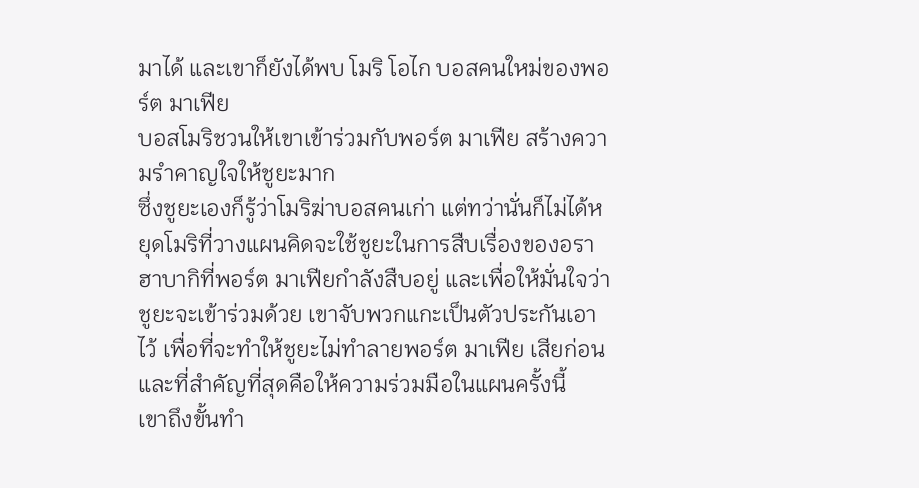มาได้ และเขาก็ยังได้พบ โมริ โอไก บอสคนใหม่ของพอร์ต มาเฟีย
บอสโมริชวนให้เขาเข้าร่วมกับพอร์ต มาเฟีย สร้างความรำคาญใจให้ชูยะมาก
ซึ่งชูยะเองก็รู้ว่าโมริฆ่าบอสคนเก่า แต่ทว่านั่นก็ไม่ได้หยุดโมริที่วางแผนคิดจะใช้ชูยะในการสืบเรื่องของอราฮาบากิที่พอร์ต มาเฟียกำลังสืบอยู่ และเพื่อให้มั่นใจว่าชูยะจะเข้าร่วมด้วย เขาจับพวกแกะเป็นตัวประกันเอาไว้ เพื่อที่จะทำให้ชูยะไม่ทำลายพอร์ต มาเฟีย เสียก่อน และที่สำคัญที่สุดคือให้ความร่วมมือในแผนครั้งนี้
เขาถึงขั้นทำ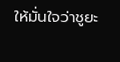ให้มั่นใจว่าชูยะ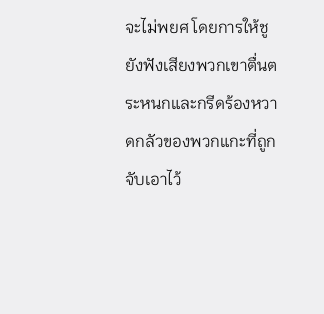จะไม่พยศ โดยการให้ชูยังฟังเสียงพวกเขาตื่นตระหนกและกรีดร้องหวาดกลัวของพวกแกะที่ถูกจับเอาไว้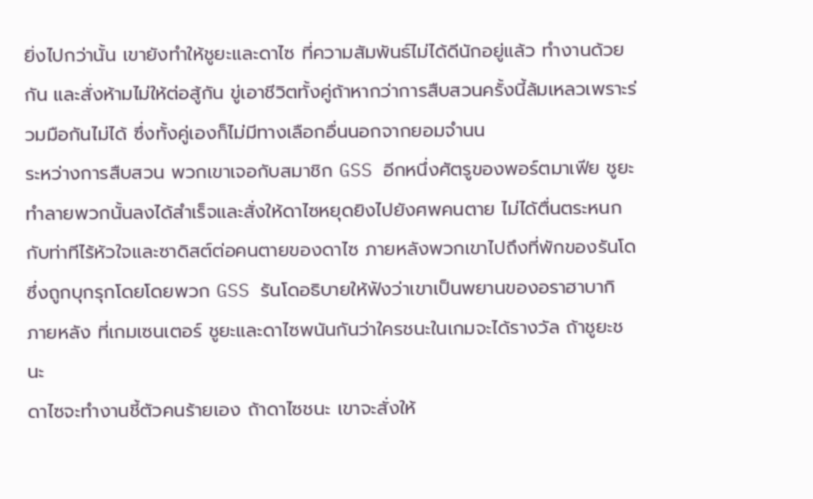ยิ่งไปกว่านั้น เขายังทำให้ชูยะและดาไซ ที่ความสัมพันธ์ไม่ได้ดีนักอยู่แล้ว ทำงานด้วยกัน และสั่งห้ามไม่ให้ต่อสู้กัน ขู่เอาชีวิตทั้งคู่ถ้าหากว่าการสืบสวนครั้งนี้ล้มเหลวเพราะร่วมมือกันไม่ได้ ซึ่งทั้งคู่เองก็ไม่มีทางเลือกอื่นนอกจากยอมจำนน
ระหว่างการสืบสวน พวกเขาเจอกับสมาชิก GSS อีกหนึ่งศัตรูของพอร์ตมาเฟีย ชูยะทำลายพวกนั้นลงได้สำเร็จและสั่งให้ดาไซหยุดยิงไปยังศพคนตาย ไม่ได้ตื่นตระหนกกับท่าทีไร้หัวใจและซาดิสต์ต่อคนตายของดาไซ ภายหลังพวกเขาไปถึงที่พักของรันโด ซึ่งถูกบุกรุกโดยโดยพวก GSS รันโดอธิบายให้ฟังว่าเขาเป็นพยานของอราฮาบากิ
ภายหลัง ที่เกมเซนเตอร์ ชูยะและดาไซพนันกันว่าใครชนะในเกมจะได้รางวัล ถ้าชูยะชนะ
ดาไซจะทำงานชี้ตัวคนร้ายเอง ถ้าดาไซชนะ เขาจะสั่งให้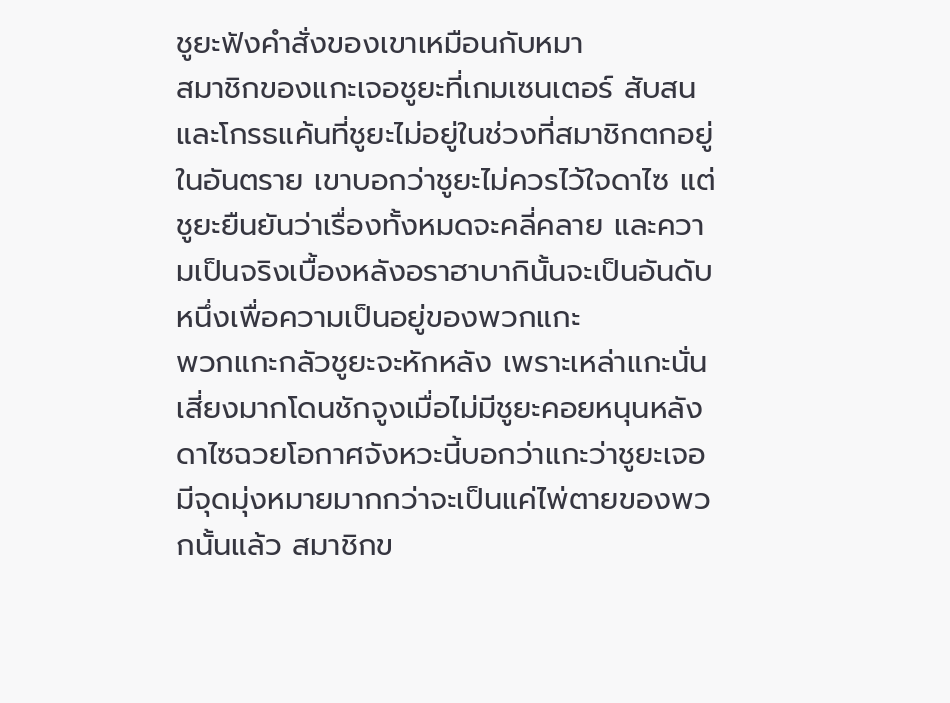ชูยะฟังคำสั่งของเขาเหมือนกับหมา
สมาชิกของแกะเจอชูยะที่เกมเซนเตอร์ สับสนและโกรธแค้นที่ชูยะไม่อยู่ในช่วงที่สมาชิกตกอยู่ในอันตราย เขาบอกว่าชูยะไม่ควรไว้ใจดาไซ แต่ชูยะยืนยันว่าเรื่องทั้งหมดจะคลี่คลาย และความเป็นจริงเบื้องหลังอราฮาบากินั้นจะเป็นอันดับหนึ่งเพื่อความเป็นอยู่ของพวกแกะ
พวกแกะกลัวชูยะจะหักหลัง เพราะเหล่าแกะนั่นเสี่ยงมากโดนชักจูงเมื่อไม่มีชูยะคอยหนุนหลัง ดาไซฉวยโอกาศจังหวะนี้บอกว่าแกะว่าชูยะเจอมีจุดมุ่งหมายมากกว่าจะเป็นแค่ไพ่ตายของพวกนั้นแล้ว สมาชิกข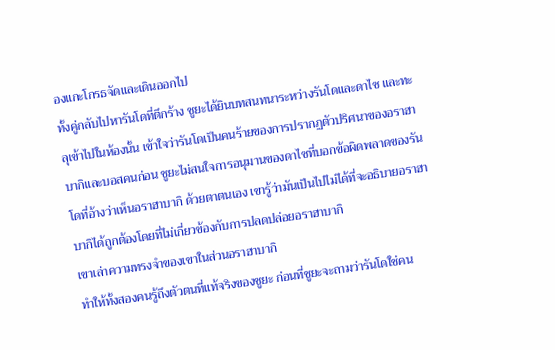องแกะโกรธจัดและเดินออกไป
ทั้งคู่กลับไปหารันโดที่ตึกร้าง ชูยะได้ยินบทสนทนาระหว่างรันโดและดาไซ และทะลุเข้าไปในห้องนั้น เข้าใจว่ารันโดเป็นคนร้ายของการปรากฏตัวปริศนาของอราฮาบากิและบอสคนก่อน ชูยะไม่สนใจการอนุมานของดาไซที่บอกข้อผิดพลาดของรันโดที่อ้างว่าเห็นอราฮาบากิ ด้วยตาตนเอง เขารู้ว่ามันเป็นไปไม่ได้ที่จะอธิบายอราฮาบากิได้ถูกต้องโดยที่ไม่เกี่ยวข้องกับการปลดปล่อยอราฮาบากิ
เขาเล่าความทรงจำของเขาในส่วนอราฮาบากิ
ทำให้ทั้งสองคนรู้ถึงตัวตนที่แท้จริงของชูยะ ก่อนที่ชูยะจะถามว่ารันโดใช่คน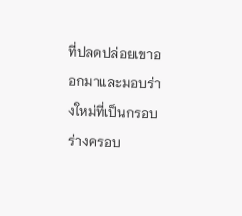ที่ปลดปล่อยเขาออกมาและมอบร่างใหม่ที่เป็นกรอบ ร่างครอบ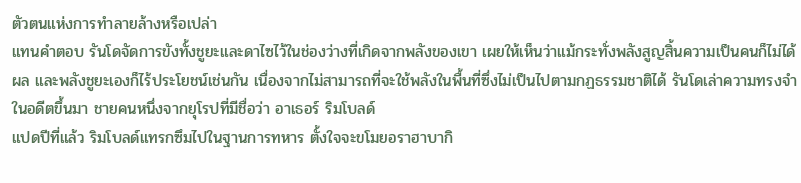ตัวตนแห่งการทำลายล้างหรือเปล่า
แทนคำตอบ รันโดจัดการขังทั้งชูยะและดาไซไว้ในช่องว่างที่เกิดจากพลังของเขา เผยให้เห็นว่าแม้กระทั่งพลังสูญสิ้นความเป็นคนก็ไม่ได้ผล และพลังชูยะเองก็ไร้ประโยชน์เช่นกัน เนื่องจากไม่สามารถที่จะใช้พลังในพื้นที่ซึ่งไม่เป็นไปตามกฏธรรมชาติได้ รันโดเล่าความทรงจำในอดีตขึ้นมา ชายคนหนึ่งจากยุโรปที่มีชื่อว่า อาเธอร์ ริมโบลด์
แปดปีที่แล้ว ริมโบลด์แทรกซึมไปในฐานการทหาร ตั้งใจจะขโมยอราฮาบากิ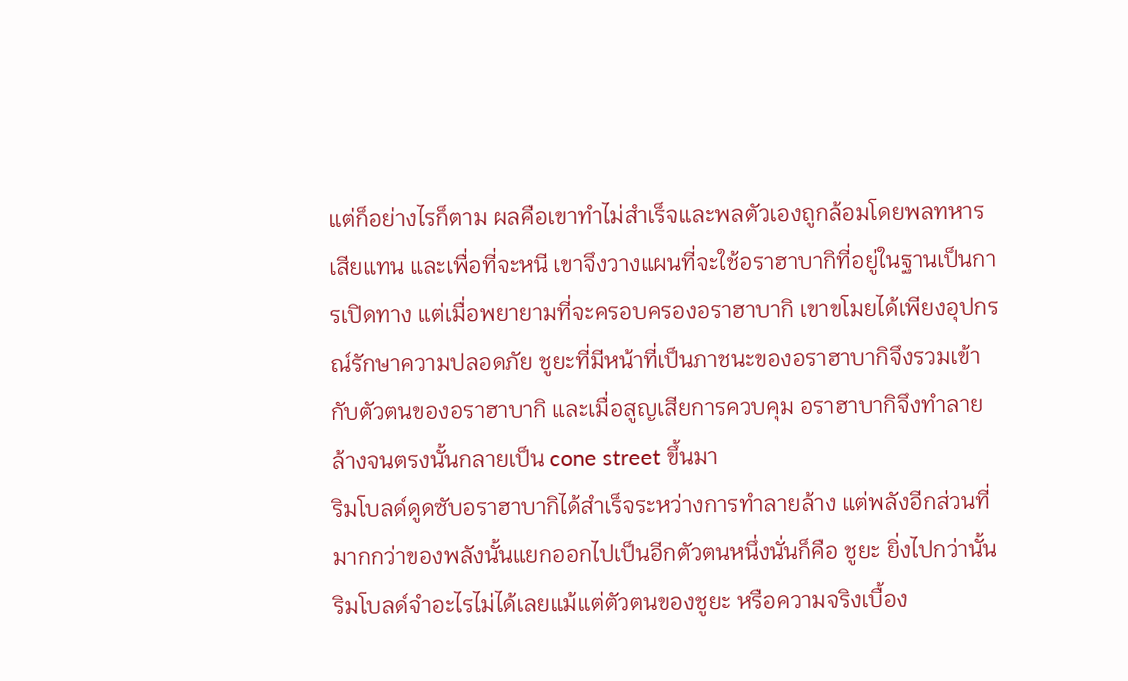แต่ก็อย่างไรก็ตาม ผลคือเขาทำไม่สำเร็จและพลตัวเองถูกล้อมโดยพลทหารเสียแทน และเพื่อที่จะหนี เขาจึงวางแผนที่จะใช้อราฮาบากิที่อยู่ในฐานเป็นการเปิดทาง แต่เมื่อพยายามที่จะครอบครองอราฮาบากิ เขาขโมยได้เพียงอุปกรณ์รักษาความปลอดภัย ชูยะที่มีหน้าที่เป็นภาชนะของอราฮาบากิจึงรวมเข้ากับตัวตนของอราฮาบากิ และเมื่อสูญเสียการควบคุม อราฮาบากิจึงทำลายล้างจนตรงนั้นกลายเป็น cone street ขึ้นมา
ริมโบลด์ดูดซับอราฮาบากิได้สำเร็จระหว่างการทำลายล้าง แต่พลังอีกส่วนที่มากกว่าของพลังนั้นแยกออกไปเป็นอีกตัวตนหนึ่งนั่นก็คือ ชูยะ ยิ่งไปกว่านั้น ริมโบลด์จำอะไรไม่ได้เลยแม้แต่ตัวตนของชูยะ หรือความจริงเบื้อง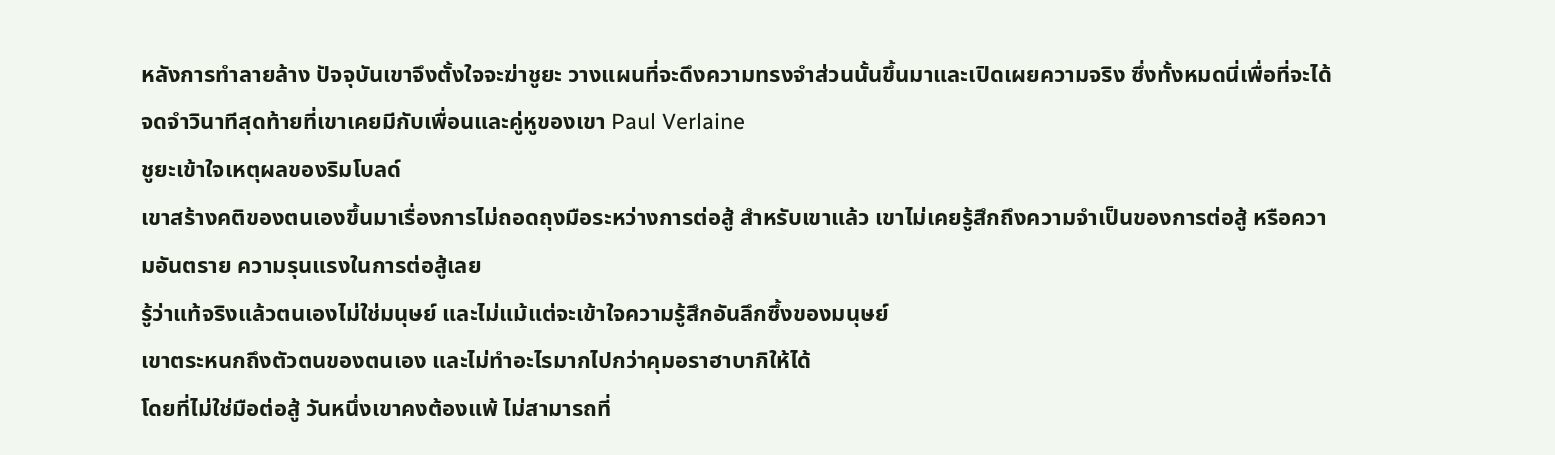หลังการทำลายล้าง ปัจจุบันเขาจึงตั้งใจจะฆ่าชูยะ วางแผนที่จะดึงความทรงจำส่วนนั้นขึ้นมาและเปิดเผยความจริง ซึ่งทั้งหมดนี่เพื่อที่จะได้จดจำวินาทีสุดท้ายที่เขาเคยมีกับเพื่อนและคู่หูของเขา Paul Verlaine
ชูยะเข้าใจเหตุผลของริมโบลด์
เขาสร้างคติของตนเองขึ้นมาเรื่องการไม่ถอดถุงมือระหว่างการต่อสู้ สำหรับเขาแล้ว เขาไม่เคยรู้สึกถึงความจำเป็นของการต่อสู้ หรือความอันตราย ความรุนแรงในการต่อสู้เลย
รู้ว่าแท้จริงแล้วตนเองไม่ใช่มนุษย์ และไม่แม้แต่จะเข้าใจความรู้สึกอันลึกซึ้งของมนุษย์
เขาตระหนกถึงตัวตนของตนเอง และไม่ทำอะไรมากไปกว่าคุมอราฮาบากิให้ได้
โดยที่ไม่ใช่มือต่อสู้ วันหนึ่งเขาคงต้องแพ้ ไม่สามารถที่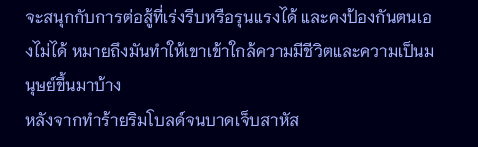จะสนุกกับการต่อสู้ที่เร่งรีบหรือรุนแรงได้ และคงป้องกันตนเองไม่ได้ หมายถึงมันทำให้เขาเข้าใกล้ความมีชีวิตและความเป็นมนุษย์ขึ้นมาบ้าง
หลังจากทำร้ายริมโบลด์จนบาดเจ็บสาหัส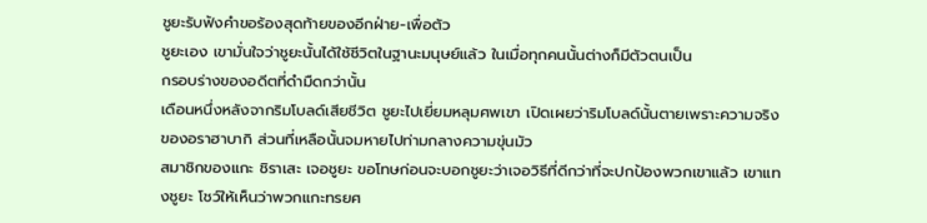ชูยะรับฟังคำขอร้องสุดท้ายของอีกฝ่าย-เพื่อตัว
ชูยะเอง เขามั่นใจว่าชูยะนั้นได้ใช้ชีวิตในฐานะมนุษย์แล้ว ในเมื่อทุกคนนั้นต่างก็มีตัวตนเป็น
กรอบร่างของอดีตที่ดำมืดกว่านั้น
เดือนหนึ่งหลังจากริมโบลด์เสียชีวิต ชูยะไปเยี่ยมหลุมศพเขา เปิดเผยว่าริมโบลด์นั้นตายเพราะความจริงของอราฮาบากิ ส่วนที่เหลือนั้นจมหายไปท่ามกลางความขุ่นมัว
สมาชิกของแกะ ชิราเสะ เจอชูยะ ขอโทษก่อนจะบอกชูยะว่าเจอวิธีที่ดีกว่าที่จะปกป้องพวกเขาแล้ว เขาแทงชูยะ โชว์ให้เห็นว่าพวกแกะทรยศ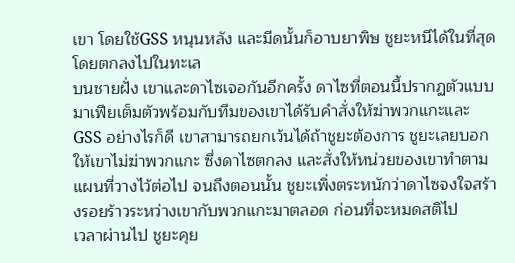เขา โดยใช้GSS หนุนหลัง และมีดนั้นก็อาบยาพิษ ชูยะหนีได้ในที่สุดโดยตกลงไปในทะเล
บนชายฝั่ง เขาและดาไซเจอกันอีกครั้ง ดาไซที่ตอนนี้ปรากฏตัวแบบมาเฟียเต็มตัวพร้อมกับทีมของเขาได้รับคำสั่งให้ฆ่าพวกแกะและ GSS อย่างไรก็ดี เขาสามารถยกเว้นได้ถ้าชูยะต้องการ ชูยะเลยบอกให้เขาไม่ฆ่าพวกแกะ ซึ่งดาไซตกลง และสั่งให้หน่วยของเขาทำตามแผนที่วางไว้ต่อไป จนถึงตอนนั้น ชูยะเพิ่งตระหนักว่าดาไซจงใจสร้างรอยร้าวระหว่างเขากับพวกแกะมาตลอด ก่อนที่จะหมดสติไป
เวลาผ่านไป ชูยะคุย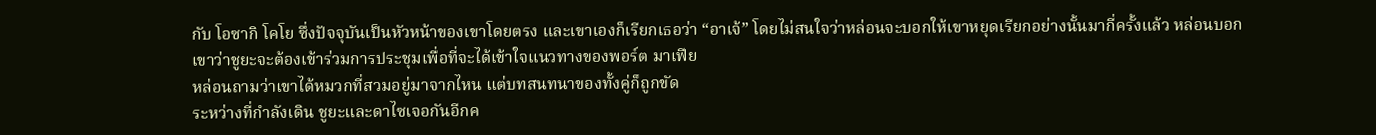กับ โอซากิ โคโย ซึ่งปัจจุบันเป็นหัวหน้าของเขาโดยตรง และเขาเองก็เรียกเธอว่า “อาเจ้” โดยไม่สนใจว่าหล่อนจะบอกให้เขาหยุดเรียกอย่างนั้นมากี่ครั้งแล้ว หล่อนบอกเขาว่าชูยะจะต้องเข้าร่วมการประชุมเพื่อที่จะได้เข้าใจแนวทางของพอร์ต มาเฟีย
หล่อนถามว่าเขาได้หมวกที่สวมอยู่มาจากไหน แต่บทสนทนาของทั้งคู่ก็ถูกขัด
ระหว่างที่กำลังเดิน ชูยะและดาไซเจอกันอีกค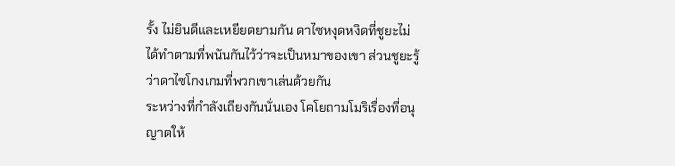รั้ง ไม่ยินดีและเหยียดยามกัน ดาไซหงุดหงิดที่ชูยะไม่ได้ทำตามที่พนันกันไว้ว่าจะเป็นหมาของเขา ส่วนชูยะรู้ว่าดาไซโกงเกมที่พวกเขาเล่นด้วยกัน
ระหว่างที่กำลังเถียงกันนั่นเอง โคโยถามโมริเรื่องที่อนุญาตให้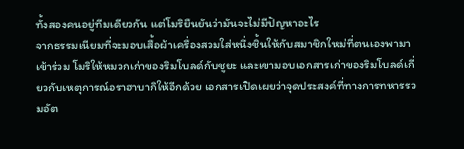ทั้งสองคนอยู่ทีมเดียวกัน แต่โมริยืนยันว่ามันจะไม่มีปัญหาอะไร
จากธรรมเนียมที่จะมอบเสื้อผ้าเครื่องสวมใส่หนึ่งชิ้นให้กับสมาชิกใหม่ที่ตนเองพามาเข้าร่วม โมริให้หมวกเก่าของริมโบลด์กับชูยะ และเขามอบเอกสารเก่าของริมโบลด์เกี่ยวกับเหตุการณ์อราฮาบากิให้อีกด้วย เอกสารเปิดเผยว่าจุดประสงค์ที่ทางการทหารรวมอัต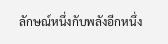ลักษณ์หนึ่งกับพลังอีกหนึ่ง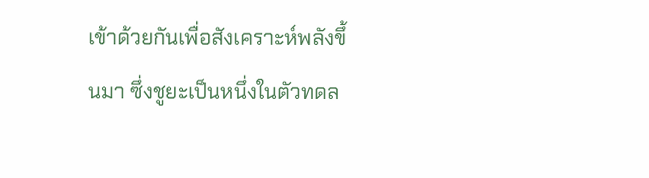เข้าด้วยกันเพื่อสังเคราะห์พลังขึ้นมา ซึ่งชูยะเป็นหนึ่งในตัวทดล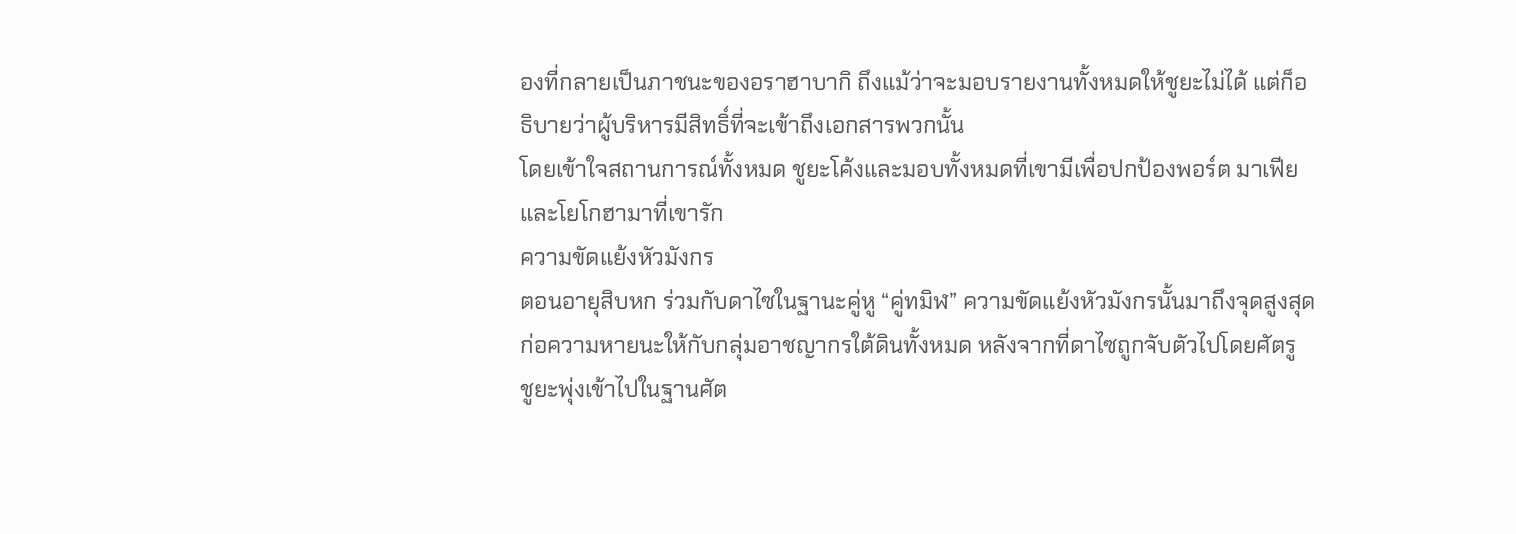องที่กลายเป็นภาชนะของอราฮาบากิ ถึงแม้ว่าจะมอบรายงานทั้งหมดให้ชูยะไม่ได้ แต่ก็อธิบายว่าผู้บริหารมีสิทธิ์ที่จะเข้าถึงเอกสารพวกนั้น
โดยเข้าใจสถานการณ์ทั้งหมด ชูยะโค้งและมอบทั้งหมดที่เขามีเพื่อปกป้องพอร์ต มาเฟีย และโยโกฮามาที่เขารัก
ความขัดแย้งหัวมังกร
ตอนอายุสิบหก ร่วมกับดาไซในฐานะคู่หู “คู่ทมิฬ” ความขัดแย้งหัวมังกรนั้นมาถึงจุดสูงสุด
ก่อความหายนะให้กับกลุ่มอาชญากรใต้ดินทั้งหมด หลังจากที่ดาไซถูกจับตัวไปโดยศัตรู
ชูยะพุ่งเข้าไปในฐานศัต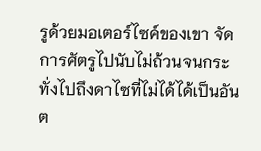รูด้วยมอเตอร์ไซค์ของเขา จัดการศัตรูไปนับไม่ถ้วนจนกระทั่งไปถึงดาไซที่ไม่ได้ได้เป็นอันต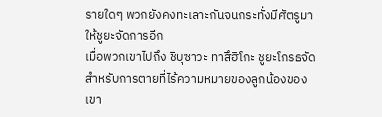รายใดๆ พวกยังคงทะเลาะกันจนกระทั่งมีศัตรูมาให้ชูยะจัดการอีก
เมื่อพวกเขาไปถึง ชิบุซาวะ ทาสึฮิโกะ ชูยะโกรธจัดสำหรับการตายที่ไร้ความหมายของลูกน้องของเขา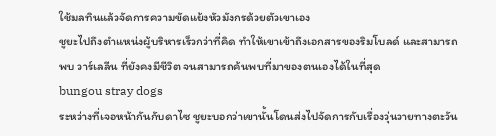ใช้มลทินแล้วจัดการความขัดแย้งหัวมังกรด้วยตัวเขาเอง
ชูยะไปถึงตำแหน่งผู้บริหารเร็วกว่าที่คิด ทำให้เขาเข้าถึงเอกสารของริมโบลด์ และสามารถพบ วาร์เลลีน ที่ยังคงมีชีวิต จนสามารถค้นพบที่มาของตนเองได้ในที่สุด
bungou stray dogs
ระหว่างที่เจอหน้ากันกับดาไซ ชูยะบอกว่าเขานั้นโดนส่งไปจัดการกับเรื่องวุ่นวายทางตะวัน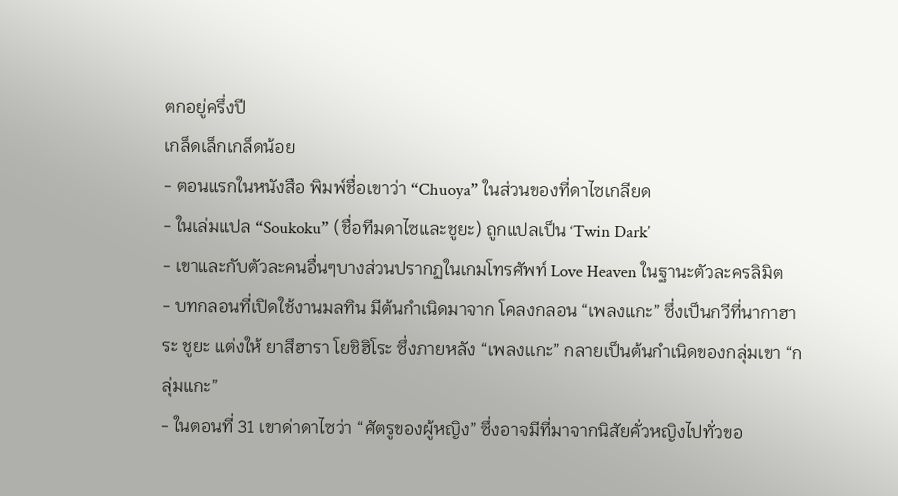ตกอยู่ครึ่งปี
เกล็ดเล็กเกล็ดน้อย
- ตอนแรกในหนังสือ พิมพ์ชื่อเขาว่า “Chuoya” ในส่วนของที่ดาไซเกลียด
- ในเล่มแปล “Soukoku” (ชื่อทีมดาไซและชูยะ) ถูกแปลเป็น ‘Twin Dark’
- เขาและกับตัวละคนอื่นๆบางส่วนปรากฏในเกมโทรศัพท์ Love Heaven ในฐานะตัวละครลิมิต
- บทกลอนที่เปิดใช้งานมลทิน มีต้นกำเนิดมาจาก โคลงกลอน “เพลงแกะ” ซึ่งเป็นกวีที่นากาฮาระ ชูยะ แต่งให้ ยาสึฮารา โยชิฮิโระ ซึ่งภายหลัง “เพลงเเกะ” กลายเป็นต้นกำเนิดของกลุ่มเขา “กลุ่มแกะ”
- ในตอนที่ 31 เขาด่าดาไซว่า “ศัตรูของผู้หญิง” ซึ่งอาจมีที่มาจากนิสัยคั่วหญิงไปทั่วขอ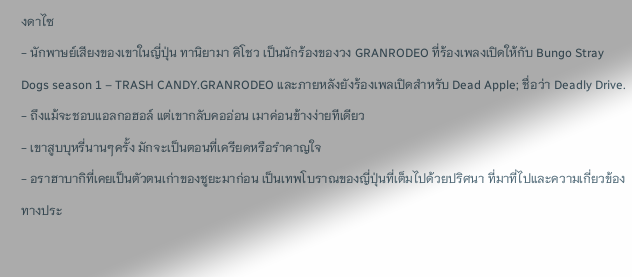งดาไซ
- นักพาษย์เสียงของเขาในญี่ปุ่น ทานิยามา คิโชว เป็นนักร้องของวง GRANRODEO ที่ร้องเพลงเปิดให้กับ Bungo Stray Dogs season 1 – TRASH CANDY.GRANRODEO และภายหลังยังร้องเพลเปิดสำหรับ Dead Apple; ชื่อว่า Deadly Drive.
- ถึงแม้จะชอบแอลกอฮอล์ แต่เขากลับคออ่อน เมาค่อนข้างง่ายทีเดียว
- เขาสูบบุหรี่นานๆครั้ง มักจะเป็นตอนที่เครียดหรือรำคาญใจ
- อราฮาบากิที่เคยเป็นตัวตนเก่าของชูยะมาก่อน เป็นเทพโบราณของญี่ปุ่นที่เต็มไปด้วยปริศนา ที่มาที่ไปและความเกี่ยวข้องทางประ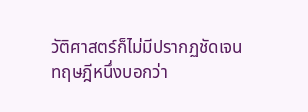วัติศาสตร์ก็ไม่มีปรากฏชัดเจน ทฤษฎีหนึ่งบอกว่า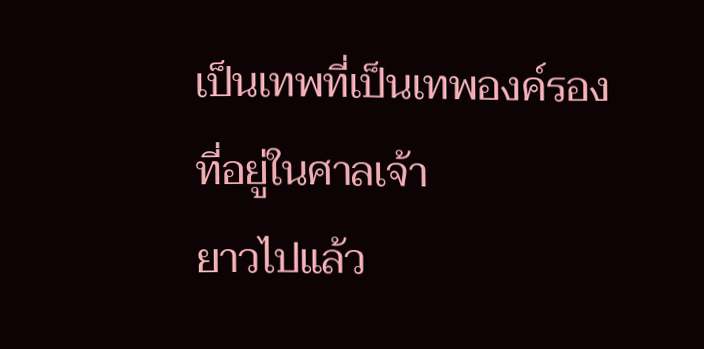เป็นเทพที่เป็นเทพองค์รองที่อยู่ในศาลเจ้า
ยาวไปแล้ว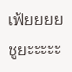เฟ้ยยยย ชูยะะะะะ